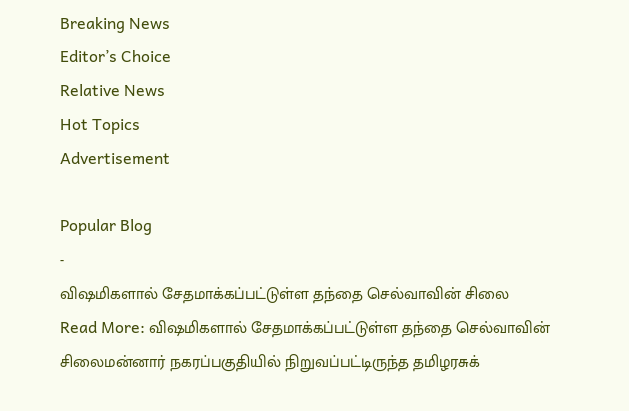Breaking News
Editor’s Choice
Relative News
Hot Topics
Advertisement

Popular Blog
-
விஷமிகளால் சேதமாக்கப்பட்டுள்ள தந்தை செல்வாவின் சிலை
Read More: விஷமிகளால் சேதமாக்கப்பட்டுள்ள தந்தை செல்வாவின் சிலைமன்னார் நகரப்பகுதியில் நிறுவப்பட்டிருந்த தமிழரசுக்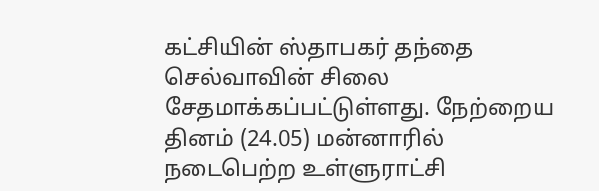கட்சியின் ஸ்தாபகர் தந்தை செல்வாவின் சிலை சேதமாக்கப்பட்டுள்ளது. நேற்றைய தினம் (24.05) மன்னாரில் நடைபெற்ற உள்ளுராட்சி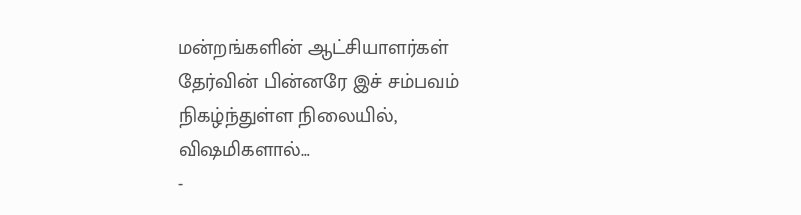மன்றங்களின் ஆட்சியாளர்கள் தேர்வின் பின்னரே இச் சம்பவம் நிகழ்ந்துள்ள நிலையில், விஷமிகளால்…
-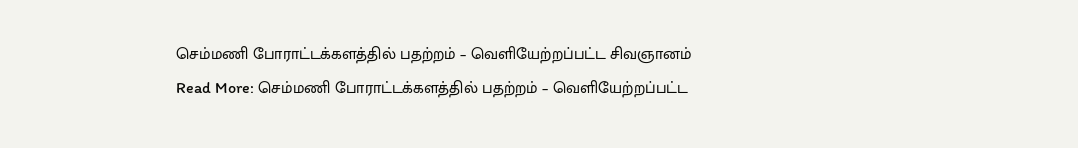செம்மணி போராட்டக்களத்தில் பதற்றம் – வெளியேற்றப்பட்ட சிவஞானம்
Read More: செம்மணி போராட்டக்களத்தில் பதற்றம் – வெளியேற்றப்பட்ட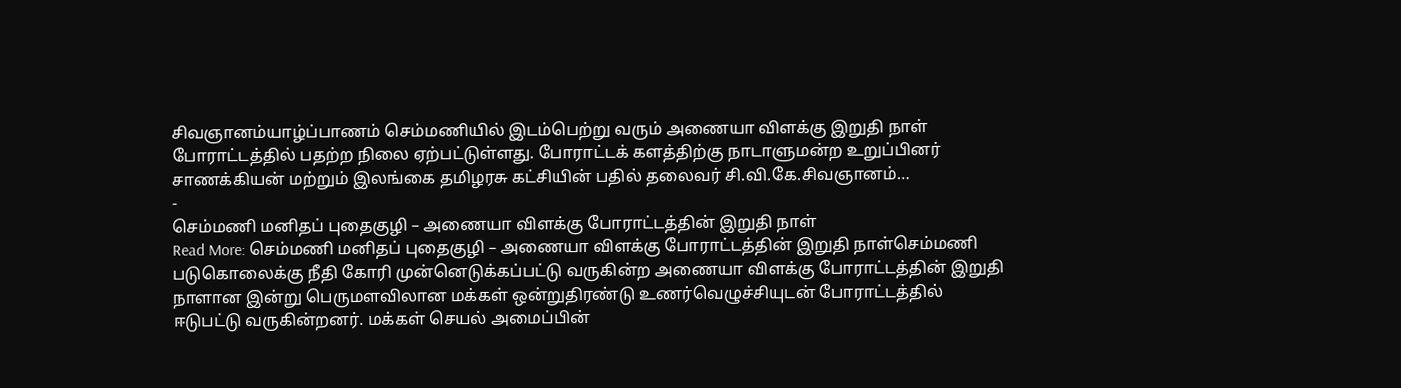சிவஞானம்யாழ்ப்பாணம் செம்மணியில் இடம்பெற்று வரும் அணையா விளக்கு இறுதி நாள் போராட்டத்தில் பதற்ற நிலை ஏற்பட்டுள்ளது. போராட்டக் களத்திற்கு நாடாளுமன்ற உறுப்பினர் சாணக்கியன் மற்றும் இலங்கை தமிழரசு கட்சியின் பதில் தலைவர் சி.வி.கே.சிவஞானம்…
-
செம்மணி மனிதப் புதைகுழி – அணையா விளக்கு போராட்டத்தின் இறுதி நாள்
Read More: செம்மணி மனிதப் புதைகுழி – அணையா விளக்கு போராட்டத்தின் இறுதி நாள்செம்மணி படுகொலைக்கு நீதி கோரி முன்னெடுக்கப்பட்டு வருகின்ற அணையா விளக்கு போராட்டத்தின் இறுதி நாளான இன்று பெருமளவிலான மக்கள் ஒன்றுதிரண்டு உணர்வெழுச்சியுடன் போராட்டத்தில் ஈடுபட்டு வருகின்றனர். மக்கள் செயல் அமைப்பின்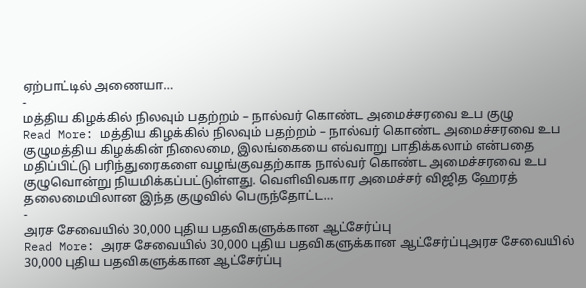ஏற்பாட்டில் அணையா…
-
மத்திய கிழக்கில் நிலவும் பதற்றம் – நால்வர் கொண்ட அமைச்சரவை உப குழு
Read More: மத்திய கிழக்கில் நிலவும் பதற்றம் – நால்வர் கொண்ட அமைச்சரவை உப குழுமத்திய கிழக்கின் நிலைமை, இலங்கையை எவ்வாறு பாதிக்கலாம் என்பதை மதிப்பிட்டு பரிந்துரைகளை வழங்குவதற்காக நால்வர் கொண்ட அமைச்சரவை உப குழுவொன்று நியமிக்கப்பட்டுள்ளது. வெளிவிவகார அமைச்சர் விஜித ஹேரத் தலைமையிலான இந்த குழுவில் பெருந்தோட்ட…
-
அரச சேவையில் 30,000 புதிய பதவிகளுக்கான ஆட்சேர்ப்பு
Read More: அரச சேவையில் 30,000 புதிய பதவிகளுக்கான ஆட்சேர்ப்புஅரச சேவையில் 30,000 புதிய பதவிகளுக்கான ஆட்சேர்ப்பு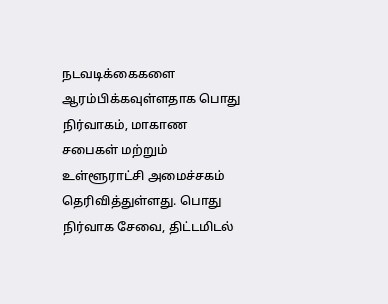நடவடிக்கைகளை ஆரம்பிக்கவுள்ளதாக பொது நிர்வாகம், மாகாண சபைகள் மற்றும் உள்ளூராட்சி அமைச்சகம் தெரிவித்துள்ளது. பொது நிர்வாக சேவை, திட்டமிடல்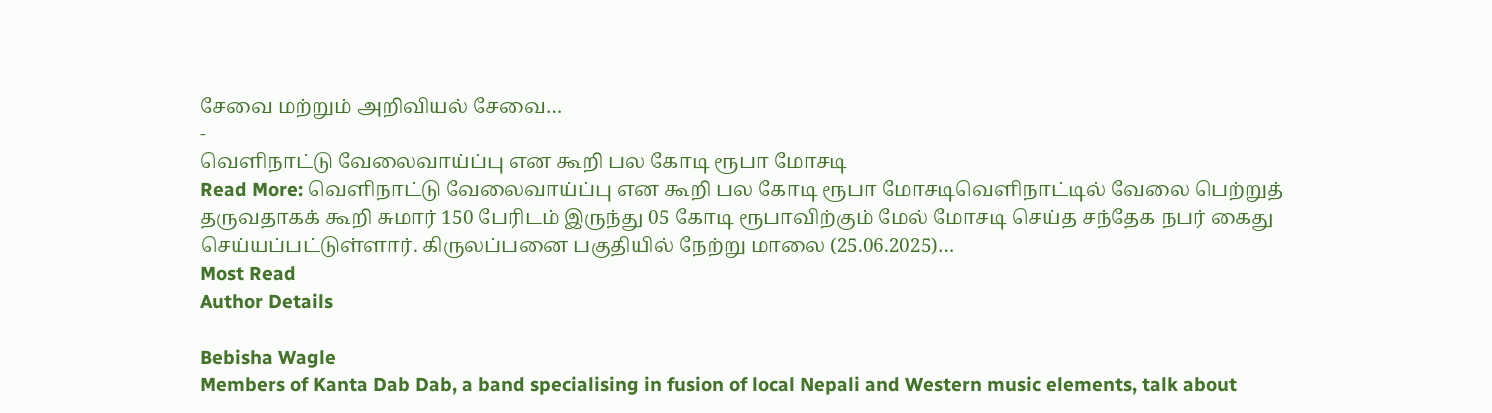சேவை மற்றும் அறிவியல் சேவை…
-
வெளிநாட்டு வேலைவாய்ப்பு என கூறி பல கோடி ரூபா மோசடி
Read More: வெளிநாட்டு வேலைவாய்ப்பு என கூறி பல கோடி ரூபா மோசடிவெளிநாட்டில் வேலை பெற்றுத் தருவதாகக் கூறி சுமார் 150 பேரிடம் இருந்து 05 கோடி ரூபாவிற்கும் மேல் மோசடி செய்த சந்தேக நபர் கைது செய்யப்பட்டுள்ளார். கிருலப்பனை பகுதியில் நேற்று மாலை (25.06.2025)…
Most Read
Author Details

Bebisha Wagle
Members of Kanta Dab Dab, a band specialising in fusion of local Nepali and Western music elements, talk about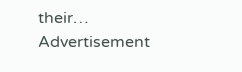their…
Advertisement